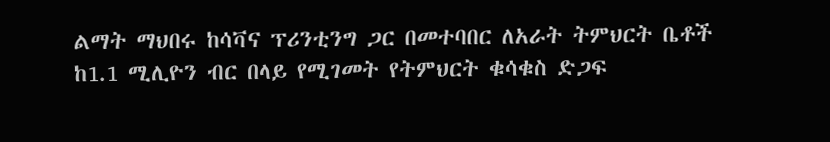ልማት ማህበሩ ከሳቫና ፕሪንቲንግ ጋር በመተባበር ለአራት ትምህርት ቤቶች ከ1.1 ሚሊዮን ብር በላይ የሚገመት የትምህርት ቁሳቁስ ድጋፍ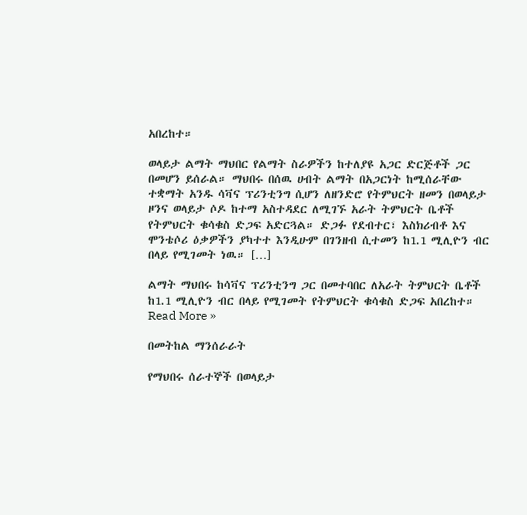አበረከተ።

ወላይታ ልማት ማህበር የልማት ስራዎችን ከተለያዩ አጋር ድርጅቶች ጋር በመሆን ይሰራል። ማህበሩ በሰዉ ሀብት ልማት በአጋርነት ከሚሰራቸው ተቋማት አንዱ ሳቫና ፕሪንቲንግ ሲሆን ለዘንድሮ የትምህርት ዘመን በወላይታ ዞንና ወላይታ ሶዶ ከተማ አስተዳደር ለሚገኙ አራት ትምህርት ቤቶች የትምህርት ቁሳቁስ ድጋፍ አድርጓል። ድጋፉ የደብተር፣ እስክሪብቶ እና ሞንቴሶሪ ዕቃዎችን ያካተተ እንዲሁም በገንዘብ ሲተመን ከ1.1 ሚሊዮን ብር በላይ የሚገመት ነዉ። […]

ልማት ማህበሩ ከሳቫና ፕሪንቲንግ ጋር በመተባበር ለአራት ትምህርት ቤቶች ከ1.1 ሚሊዮን ብር በላይ የሚገመት የትምህርት ቁሳቁስ ድጋፍ አበረከተ። Read More »

በመትከል ማንሰራራት

የማህበሩ ሰራተኞች በወላይታ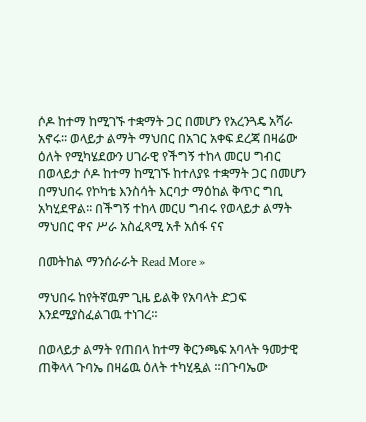ሶዶ ከተማ ከሚገኙ ተቋማት ጋር በመሆን የአረንጓዴ አሻራ አኖሩ፡፡ ወላይታ ልማት ማህበር በአገር አቀፍ ደረጃ በዛሬው ዕለት የሚካሄደውን ሀገራዊ የችግኝ ተከላ መርሀ ግብር በወላይታ ሶዶ ከተማ ከሚገኙ ከተለያዩ ተቋማት ጋር በመሆን በማህበሩ የኮካቴ እንስሳት እርባታ ማዕከል ቅጥር ግቢ አካሂደዋል፡፡ በችግኝ ተከላ መርሀ ግብሩ የወላይታ ልማት ማህበር ዋና ሥራ አስፈጻሚ አቶ አሰፋ ናና

በመትከል ማንሰራራት Read More »

ማህበሩ ከየትኛዉም ጊዜ ይልቅ የአባላት ድጋፍ እንደሚያስፈልገዉ ተነገረ።

በወላይታ ልማት የጠበላ ከተማ ቅርንጫፍ አባላት ዓመታዊ ጠቅላላ ጉባኤ በዛሬዉ ዕለት ተካሂዷል ።በጉባኤው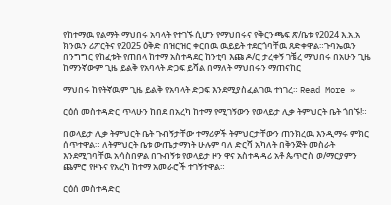የከተማዉ የልማት ማህበሩ አባላት የተገኙ ሲሆን የማህበሩና የቅርንጫፍ ጽ/ቤቱ የ2024 እ.አ.አ ክንዉን ሪፖርትና የ2025 ዕቅድ በዝርዝር ቀርበዉ ዉይይት ተደርጎባቸዉ ጸድቀዋል።ጉባኤዉን በንግግር የከፈቱት የጠበላ ከተማ አስተዳደር ከንቲባ እጩ ዶ/ር ታረቀኝ ገቼረ ማህበሩ በአሁን ጊዜ ከማንኛውም ጊዜ ይልቅ የአባላት ድጋፍ ይሻል በማለት ማህበሩን ማጠናከር

ማህበሩ ከየትኛዉም ጊዜ ይልቅ የአባላት ድጋፍ እንደሚያስፈልገዉ ተነገረ። Read More »

ርዕሰ መስተዳድር ጥላሁን ከበደ በአረካ ከተማ የሚገኝውን የወላይታ ሊቃ ትምህርት ቤት ጎበኙ!።

በወላይታ ሊቃ ትምህርት ቤት ጉብኝታቸው ተማሪዎች ትምህርታቸውን ጠንክረዉ እንዲማሩ ምክር ሰጥተዋል። ለትምህርት ቤቱ ውጤታማነት ሁሉም ባለ ድርሻ አካለት በቅንጅት መስራት እንደሚገባቸዉ አሳስበዎል በጉብኝቱ የወላይታ ዞን ዋና አስተዳዳሪ አቶ ጴጥሮስ ወ/ማርያምን ጨምሮ የዞኑና የአረካ ከተማ አመራሮች ተገኝተዋል።

ርዕሰ መስተዳድር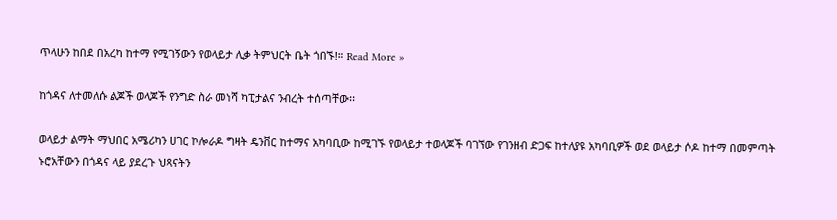ጥላሁን ከበደ በአረካ ከተማ የሚገኝውን የወላይታ ሊቃ ትምህርት ቤት ጎበኙ!። Read More »

ከጎዳና ለተመለሱ ልጆች ወላጆች የንግድ ስራ መነሻ ካፒታልና ንብረት ተሰጣቸው፡፡

ወላይታ ልማት ማህበር አሜሪካን ሀገር ኮሎራዶ ግዛት ዴንቨር ከተማና አካባቢው ከሚገኙ የወላይታ ተወላጆች ባገኘው የገንዘብ ድጋፍ ከተለያዩ አካባቢዎች ወደ ወላይታ ሶዶ ከተማ በመምጣት ኑሮአቸውን በጎዳና ላይ ያደረጉ ህጻናትን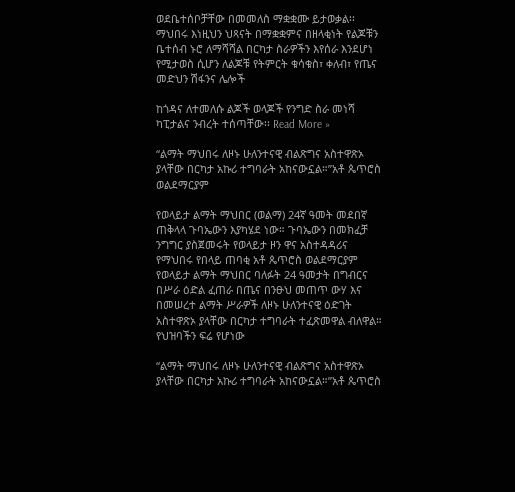ወደቤተሰቦቻቸው በመመለስ ማቋቋሙ ይታወቃል፡፡ ማህበሩ እነዚህን ህጻናት በማቋቋምና በዘላቂነት የልጆቹን ቤተሰብ ኑሮ ለማሻሻል በርካታ ስራዎችን እየሰራ እንደሆነ የሚታወስ ሲሆን ለልጆቹ የትምርት ቁሳቁስ፣ ቀለብ፣ የጤና መድህን ሽፋንና ሌሎች

ከጎዳና ለተመለሱ ልጆች ወላጆች የንግድ ስራ መነሻ ካፒታልና ንብረት ተሰጣቸው፡፡ Read More »

“ልማት ማህበሩ ለዞኑ ሁለንተናዊ ብልጽግና አስተዋጽኦ ያላቸው በርካታ አኩሪ ተግባራት አከናውኗል።”አቶ ጴጥሮስ ወልደማርያም

የወላይታ ልማት ማህበር (ወልማ) 24ኛ ዓመት መደበኛ ጠቅላላ ጉባኤውን እያካሄደ ነው። ጉባኤውን በመክፈቻ ንግግር ያስጀመሩት የወላይታ ዞን ዋና አስተዳዳሪና የማህበሩ የበላይ ጠባቂ አቶ ጴጥሮስ ወልደማርያም የወላይታ ልማት ማህበር ባለፉት 24 ዓመታት በግብርና በሥራ ዕድል ፈጠራ በጤና በንፁህ መጠጥ ውሃ እና በመሠረተ ልማት ሥራዎች ለዞኑ ሁለንተናዊ ዕድገት አስተዋጽኦ ያላቸው በርካታ ተግባራት ተፈጽመዋል ብለዋል። የህዝባችን ፍሬ የሆነው

“ልማት ማህበሩ ለዞኑ ሁለንተናዊ ብልጽግና አስተዋጽኦ ያላቸው በርካታ አኩሪ ተግባራት አከናውኗል።”አቶ ጴጥሮስ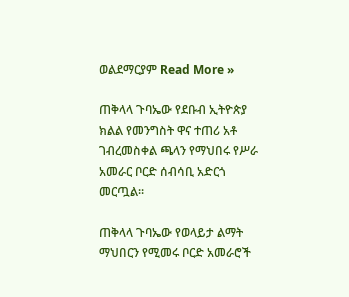ወልደማርያም Read More »

ጠቅላላ ጉባኤው የደቡብ ኢትዮጵያ ክልል የመንግስት ዋና ተጠሪ አቶ ገብረመስቀል ጫላን የማህበሩ የሥራ አመራር ቦርድ ሰብሳቢ አድርጎ መርጧል።

ጠቅላላ ጉባኤው የወላይታ ልማት ማህበርን የሚመሩ ቦርድ አመራሮች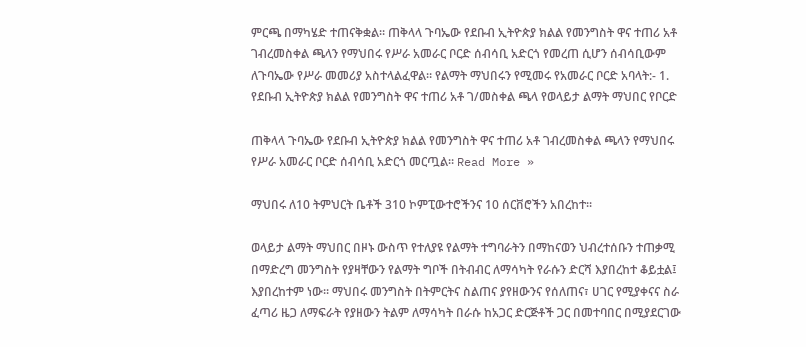ምርጫ በማካሄድ ተጠናቅቋል። ጠቅላላ ጉባኤው የደቡብ ኢትዮጵያ ክልል የመንግስት ዋና ተጠሪ አቶ ገብረመስቀል ጫላን የማህበሩ የሥራ አመራር ቦርድ ሰብሳቢ አድርጎ የመረጠ ሲሆን ሰብሳቢውም ለጉባኤው የሥራ መመሪያ አስተላልፈዋል። የልማት ማህበሩን የሚመሩ የአመራር ቦርድ አባላት:- 1. የደቡብ ኢትዮጵያ ክልል የመንግስት ዋና ተጠሪ አቶ ገ/መስቀል ጫላ የወላይታ ልማት ማህበር የቦርድ

ጠቅላላ ጉባኤው የደቡብ ኢትዮጵያ ክልል የመንግስት ዋና ተጠሪ አቶ ገብረመስቀል ጫላን የማህበሩ የሥራ አመራር ቦርድ ሰብሳቢ አድርጎ መርጧል። Read More »

ማህበሩ ለ10 ትምህርት ቤቶች 310 ኮምፒውተሮችንና 10 ሰርቨሮችን አበረከተ፡፡

ወላይታ ልማት ማህበር በዞኑ ውስጥ የተለያዩ የልማት ተግባራትን በማከናወን ህብረተሰቡን ተጠቃሚ በማድረግ መንግስት የያዛቸውን የልማት ግቦች በትብብር ለማሳካት የራሱን ድርሻ እያበረከተ ቆይቷል፤ እያበረከተም ነው፡፡ ማህበሩ መንግስት በትምርትና ስልጠና ያየዘውንና የሰለጠና፣ ሀገር የሚያቀናና ስራ ፈጣሪ ዜጋ ለማፍራት የያዘውን ትልም ለማሳካት በራሱ ከአጋር ድርጅቶች ጋር በመተባበር በሚያደርገው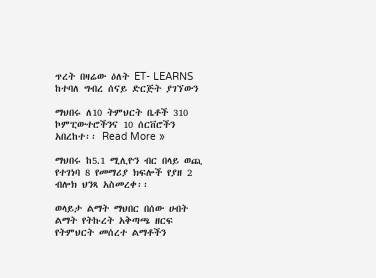ጥረት በዛሬው ዕለት ET- LEARNS ከተባለ ግብረ ሰናይ ድርጅት ያገኘውን

ማህበሩ ለ10 ትምህርት ቤቶች 310 ኮምፒውተሮችንና 10 ሰርቨሮችን አበረከተ፡፡ Read More »

ማህበሩ ከ5.1 ሚሊዮን ብር በላይ ወጪ የተገነባ 8 የመማሪያ ክፍሎች የያዘ 2 ብሎክ ህንጻ አስመረቀ፡፡

ወላይታ ልማት ማህበር በሰው ሀብት ልማት የትኩረት አቅጣጫ ዘርፍ የትምህርት መሰረተ ልማቶችን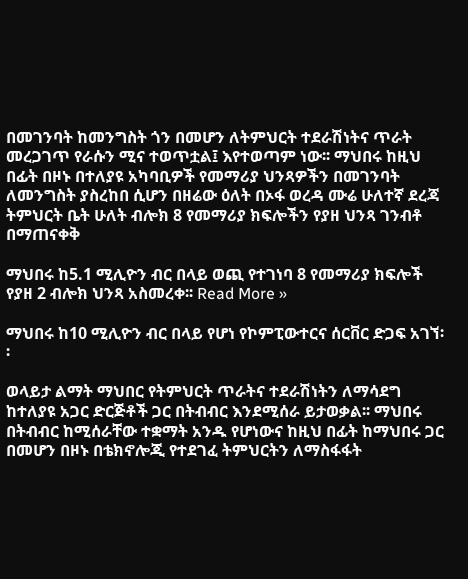በመገንባት ከመንግስት ጎን በመሆን ለትምህርት ተደራሽነትና ጥራት መረጋገጥ የራሱን ሚና ተወጥቷል፤ እየተወጣም ነው፡፡ ማህበሩ ከዚህ በፊት በዞኑ በተለያዩ አካባቢዎች የመማሪያ ህንጻዎችን በመገንባት ለመንግስት ያስረከበ ሲሆን በዘሬው ዕለት በኦፋ ወረዳ ሙሬ ሁለተኛ ደረጃ ትምህርት ቤት ሁለት ብሎክ 8 የመማሪያ ክፍሎችን የያዘ ህንጻ ገንብቶ በማጠናቀቅ

ማህበሩ ከ5.1 ሚሊዮን ብር በላይ ወጪ የተገነባ 8 የመማሪያ ክፍሎች የያዘ 2 ብሎክ ህንጻ አስመረቀ፡፡ Read More »

ማህበሩ ከ10 ሚሊዮን ብር በላይ የሆነ የኮምፒውተርና ሰርቨር ድጋፍ አገኘ፡፡

ወላይታ ልማት ማህበር የትምህርት ጥራትና ተደራሽነትን ለማሳደግ ከተለያዩ አጋር ድርጅቶች ጋር በትብብር እንደሚሰራ ይታወቃል፡፡ ማህበሩ በትብብር ከሚሰራቸው ተቋማት አንዱ የሆነውና ከዚህ በፊት ከማህበሩ ጋር በመሆን በዞኑ በቴክኖሎጂ የተደገፈ ትምህርትን ለማስፋፋት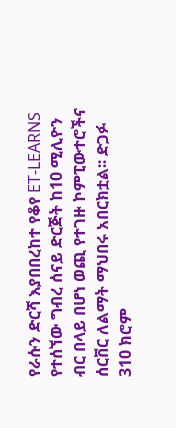የራሱን ድርሻ እያበበረከተ የቆየ ET-LEARNS የተሰኘው ግብረ ሰናይ ድርጅት ከ10 ሚሊዮን ብር በላይ በሆነ ወጪ የተገዙ ኮምፒውተሮችና ሰርቨር ለልማት ማህበሩ አበርክቷል፡፡ ድጋፉ 310 ክሮም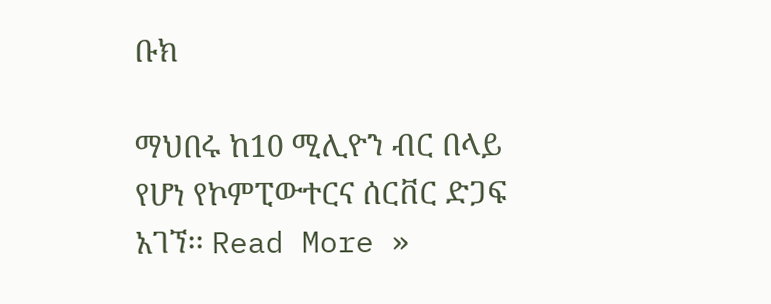ቡክ

ማህበሩ ከ10 ሚሊዮን ብር በላይ የሆነ የኮምፒውተርና ሰርቨር ድጋፍ አገኘ፡፡ Read More »